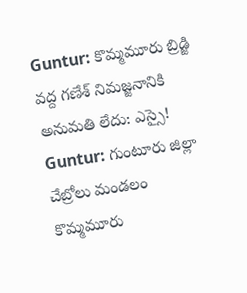Guntur: కొమ్మమూరు బ్రిడ్జి వద్ద గణేశ్ నిమజ్జనానికి అనుమతి లేదు: ఎస్సై!
Guntur: గుంటూరు జిల్లా చేబ్రోలు మండలం కొమ్మమూరు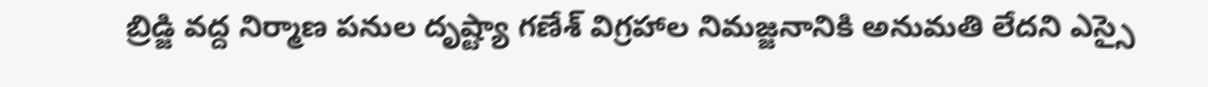బ్రిడ్జి వద్ద నిర్మాణ పనుల దృష్ట్యా గణేశ్ విగ్రహాల నిమజ్జనానికి అనుమతి లేదని ఎస్సై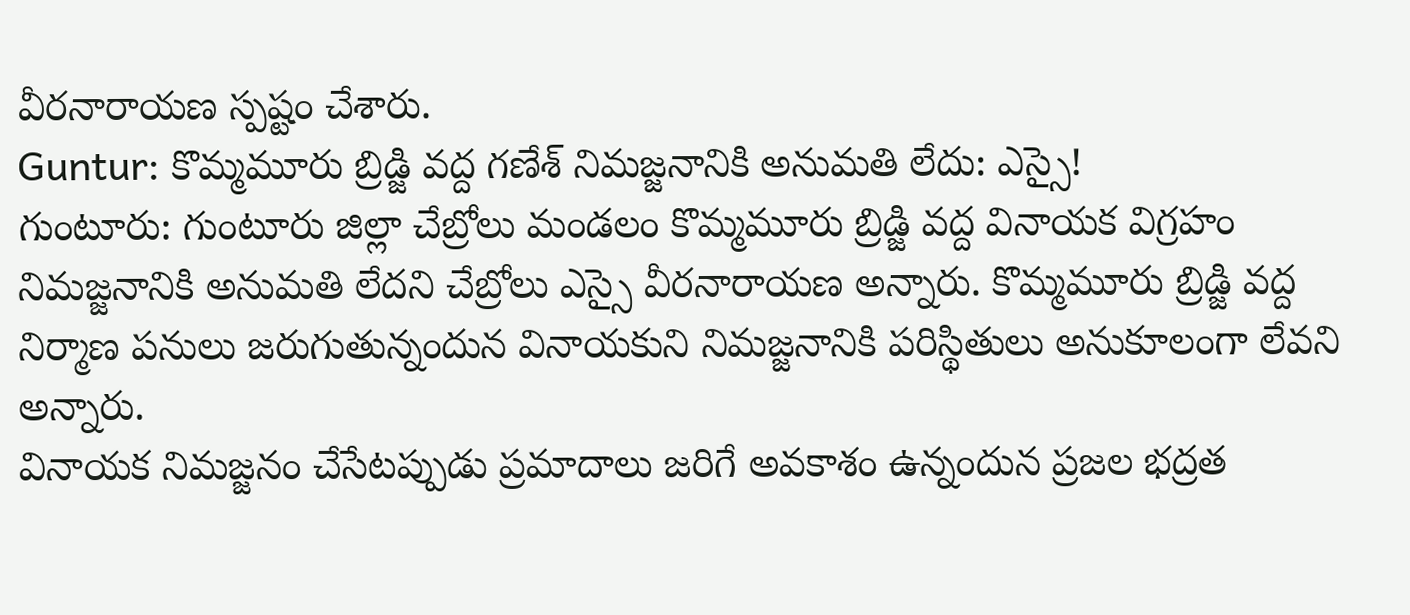వీరనారాయణ స్పష్టం చేశారు.
Guntur: కొమ్మమూరు బ్రిడ్జి వద్ద గణేశ్ నిమజ్జనానికి అనుమతి లేదు: ఎస్సై!
గుంటూరు: గుంటూరు జిల్లా చేబ్రోలు మండలం కొమ్మమూరు బ్రిడ్జి వద్ద వినాయక విగ్రహం నిమజ్జనానికి అనుమతి లేదని చేబ్రోలు ఎస్సై వీరనారాయణ అన్నారు. కొమ్మమూరు బ్రిడ్జి వద్ద నిర్మాణ పనులు జరుగుతున్నందున వినాయకుని నిమజ్జనానికి పరిస్థితులు అనుకూలంగా లేవని అన్నారు.
వినాయక నిమజ్జనం చేసేటప్పుడు ప్రమాదాలు జరిగే అవకాశం ఉన్నందున ప్రజల భద్రత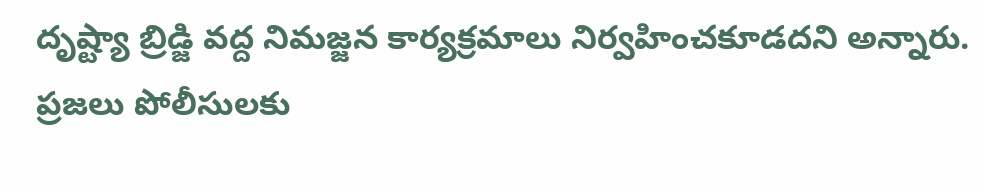దృష్ట్యా బ్రిడ్జి వద్ద నిమజ్జన కార్యక్రమాలు నిర్వహించకూడదని అన్నారు. ప్రజలు పోలీసులకు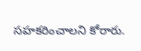సహకరించాలని కోరారు.